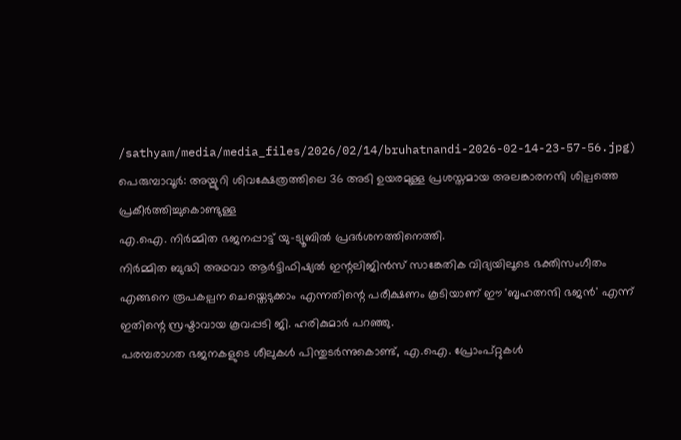/sathyam/media/media_files/2026/02/14/bruhatnandi-2026-02-14-23-57-56.jpg)
പെരുമ്പാവൂർ: അയ്മുറി ശിവക്ഷേത്രത്തിലെ 36 അടി ഉയരമുള്ള പ്രശസ്തമായ അലങ്കാരനന്ദി ശില്പത്തെ പ്രകീർത്തിച്ചുകൊണ്ടുള്ള
എ.ഐ. നിർമ്മിത ഭജനപ്പാട്ട് യു-ട്യൂബിൽ പ്രദർശനത്തിനെത്തി.
നിർമ്മിത ബുദ്ധി അഥവാ ആർട്ടിഫിഷ്യൽ ഇന്റലിജിൻസ് സാങ്കേതിക വിദ്യയിലൂടെ ഭക്തിസംഗീതം എങ്ങനെ രൂപകല്പന ചെയ്തെടുക്കാം എന്നതിന്റെ പരീക്ഷണം കൂടിയാണ് ഈ 'ബൃഹത്നന്ദി ഭജൻ' എന്ന് ഇതിന്റെ സ്രഷ്ടാവായ കൂവപ്പടി ജി. ഹരികുമാർ പറഞ്ഞു.
പരമ്പരാഗത ഭജനകളുടെ ശീലുകൾ പിന്തുടർന്നുകൊണ്ട്, എ.ഐ. പ്രോംപ്റ്റുകൾ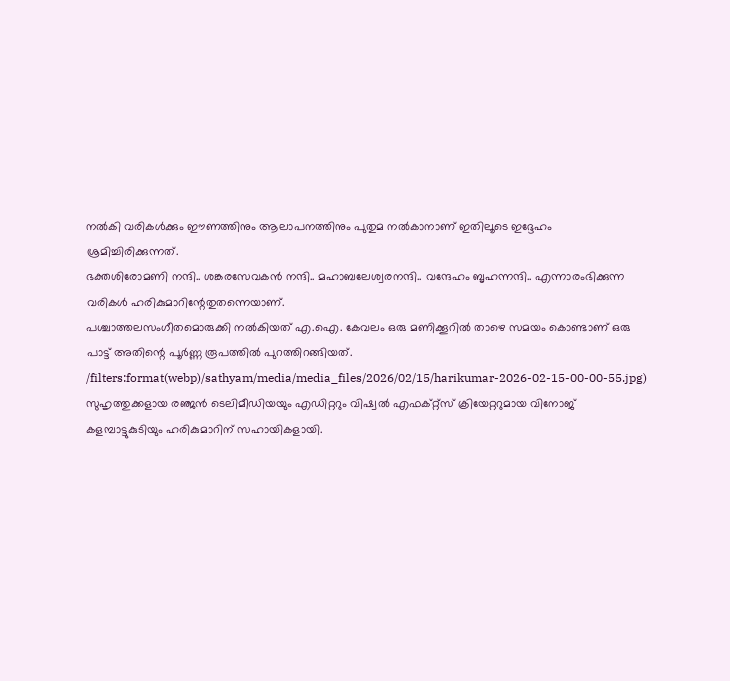നൽകി വരികൾക്കും ഈണത്തിനും ആലാപനത്തിനും പുതുമ നൽകാനാണ് ഇതിലൂടെ ഇദ്ദേഹം ശ്രമിച്ചിരിക്കുന്നത്.
ഭക്തശിരോമണി നന്ദി.. ശങ്കരസേവകൻ നന്ദി.. മഹാബലേശ്വരനന്ദി.. വന്ദേഹം ബൃഹന്നന്ദി.. എന്നാരംഭിക്കുന്ന വരികൾ ഹരികുമാറിന്റേതുതന്നെയാണ്.
പശ്ചാത്തലസംഗീതമൊരുക്കി നൽകിയത് എ.ഐ. കേവലം ഒരു മണിക്കൂറിൽ താഴെ സമയം കൊണ്ടാണ് ഒരു പാട്ട് അതിന്റെ പൂർണ്ണ രൂപത്തിൽ പുറത്തിറങ്ങിയത്.
/filters:format(webp)/sathyam/media/media_files/2026/02/15/harikumar-2026-02-15-00-00-55.jpg)
സുഹൃത്തുക്കളായ രഞ്ജൻ ടെലിമീഡിയയും എഡിറ്ററും വിഷ്വൽ എഫക്റ്റ്സ് ക്രിയേറ്ററുമായ വിനോജ് കളമ്പാട്ടുകുടിയും ഹരികുമാറിന് സഹായികളായി.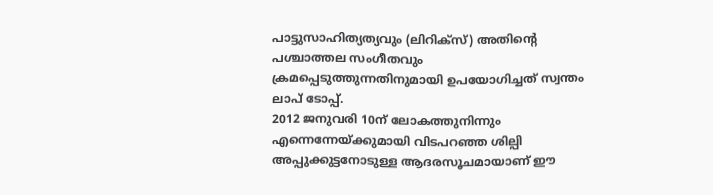പാട്ടുസാഹിത്യത്യവും (ലിറിക്സ്) അതിന്റെ പശ്ചാത്തല സംഗീതവും ക്രമപ്പെടുത്തുന്നതിനുമായി ഉപയോഗിച്ചത് സ്വന്തം ലാപ് ടോപ്പ്.
2012 ജനുവരി 10ന് ലോകത്തുനിന്നും എന്നെന്നേയ്ക്കുമായി വിടപറഞ്ഞ ശില്പി അപ്പുക്കുട്ടനോടുള്ള ആദരസൂചമായാണ് ഈ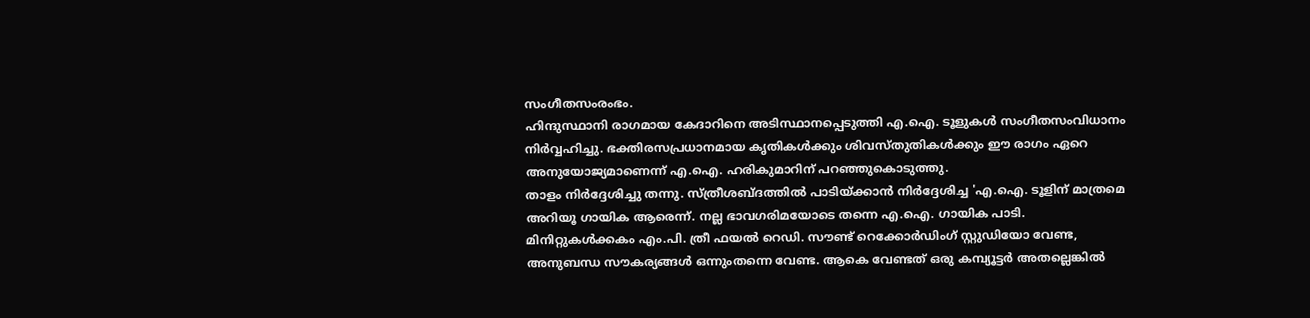സംഗീതസംരംഭം.
ഹിന്ദുസ്ഥാനി രാഗമായ കേദാറിനെ അടിസ്ഥാനപ്പെടുത്തി എ.ഐ. ടൂളുകൾ സംഗീതസംവിധാനം നിർവ്വഹിച്ചു. ഭക്തിരസപ്രധാനമായ കൃതികൾക്കും ശിവസ്തുതികൾക്കും ഈ രാഗം ഏറെ അനുയോജ്യമാണെന്ന് എ.ഐ. ഹരികുമാറിന് പറഞ്ഞുകൊടുത്തു.
താളം നിർദ്ദേശിച്ചു തന്നു. സ്ത്രീശബ്ദത്തിൽ പാടിയ്ക്കാൻ നിർദ്ദേശിച്ച 'എ.ഐ. ടൂളിന് മാത്രമെ അറിയൂ ഗായിക ആരെന്ന്. നല്ല ഭാവഗരിമയോടെ തന്നെ എ.ഐ. ഗായിക പാടി.
മിനിറ്റുകൾക്കകം എം.പി. ത്രീ ഫയൽ റെഡി. സൗണ്ട് റെക്കോർഡിംഗ് സ്റ്റുഡിയോ വേണ്ട, അനുബന്ധ സൗകര്യങ്ങൾ ഒന്നുംതന്നെ വേണ്ട. ആകെ വേണ്ടത് ഒരു കമ്പ്യൂട്ടർ അതല്ലെങ്കിൽ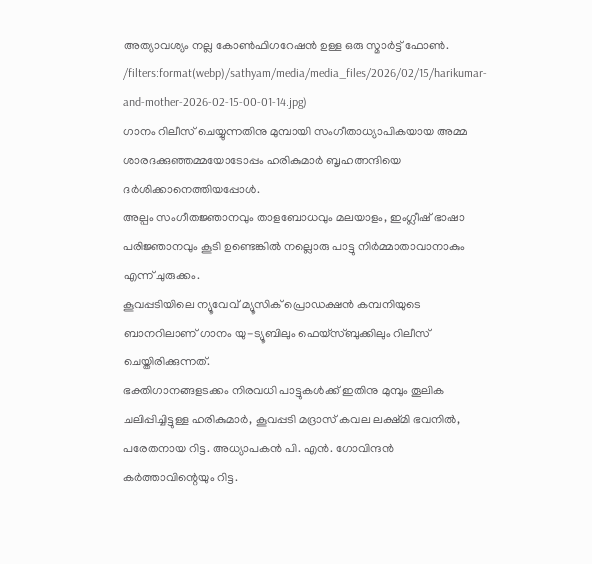അത്യാവശ്യം നല്ല കോൺഫിഗറേഷൻ ഉള്ള ഒരു സ്മാർട്ട് ഫോൺ.
/filters:format(webp)/sathyam/media/media_files/2026/02/15/harikumar-and-mother-2026-02-15-00-01-14.jpg)
ഗാനം റിലീസ് ചെയ്യുന്നതിനു മുമ്പായി സംഗീതാധ്യാപികയായ അമ്മ ശാരദക്കുഞ്ഞമ്മയോടോപ്പം ഹരികുമാർ ബൃഹത്നന്ദിയെ ദർശിക്കാനെത്തിയപ്പോൾ.
അല്പം സംഗീതജ്ഞാനവും താളബോധവും മലയാളം, ഇംഗ്ലീഷ് ഭാഷാ പരിജ്ഞാനവും കൂടി ഉണ്ടെങ്കിൽ നല്ലൊരു പാട്ടു നിർമ്മാതാവാനാകും എന്ന് ചുരുക്കം.
കൂവപ്പടിയിലെ ന്യൂവേവ് മ്യൂസിക് പ്രൊഡക്ഷൻ കമ്പനിയുടെ ബാനറിലാണ് ഗാനം യു-ട്യൂബിലും ഫെയ്സ്ബുക്കിലും റിലീസ് ചെയ്തിരിക്കുന്നത്.
ഭക്തിഗാനങ്ങളടക്കം നിരവധി പാട്ടുകൾക്ക് ഇതിനു മുമ്പും തൂലിക ചലിപ്പിച്ചിട്ടുള്ള ഹരികുമാർ, കൂവപ്പടി മദ്രാസ് കവല ലക്ഷ്മി ഭവനിൽ, പരേതനായ റിട്ട. അധ്യാപകൻ പി. എൻ. ഗോവിന്ദൻ കർത്താവിന്റെയും റിട്ട.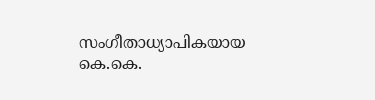സംഗീതാധ്യാപികയായ കെ.കെ.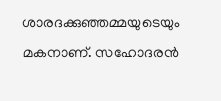ശാരദക്കുഞ്ഞമ്മയുടെയും മകനാണ്. സഹോദരൻ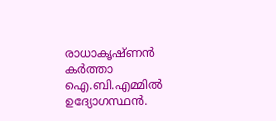രാധാകൃഷ്ണൻ കർത്താ ഐ.ബി.എമ്മിൽ ഉദ്യോഗസ്ഥൻ.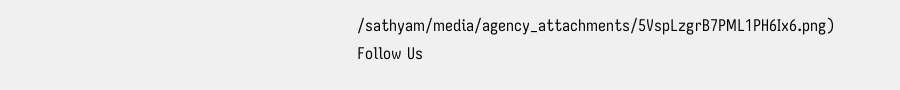/sathyam/media/agency_attachments/5VspLzgrB7PML1PH6Ix6.png)
Follow Us